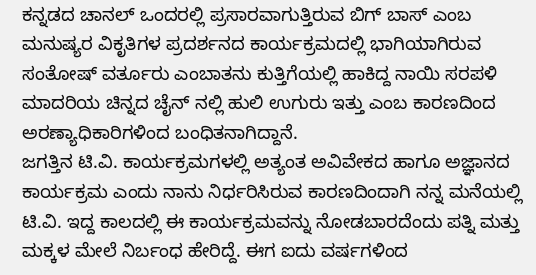ಕನ್ನಡದ ಚಾನಲ್ ಒಂದರಲ್ಲಿ ಪ್ರಸಾರವಾಗುತ್ತಿರುವ ಬಿಗ್ ಬಾಸ್ ಎಂಬ ಮನುಷ್ಯರ ವಿಕೃತಿಗಳ ಪ್ರದರ್ಶನದ ಕಾರ್ಯಕ್ರಮದಲ್ಲಿ ಭಾಗಿಯಾಗಿರುವ ಸಂತೋಷ್ ವರ್ತೂರು ಎಂಬಾತನು ಕುತ್ತಿಗೆಯಲ್ಲಿ ಹಾಕಿದ್ದ ನಾಯಿ ಸರಪಳಿ ಮಾದರಿಯ ಚಿನ್ನದ ಚೈನ್ ನಲ್ಲಿ ಹುಲಿ ಉಗುರು ಇತ್ತು ಎಂಬ ಕಾರಣದಿಂದ ಅರಣ್ಯಾಧಿಕಾರಿಗಳಿಂದ ಬಂಧಿತನಾಗಿದ್ದಾನೆ.
ಜಗತ್ತಿನ ಟಿ.ವಿ. ಕಾರ್ಯಕ್ರಮಗಳಲ್ಲಿ ಅತ್ಯಂತ ಅವಿವೇಕದ ಹಾಗೂ ಅಜ್ಞಾನದ ಕಾರ್ಯಕ್ರಮ ಎಂದು ನಾನು ನಿರ್ಧರಿಸಿರುವ ಕಾರಣದಿಂದಾಗಿ ನನ್ನ ಮನೆಯಲ್ಲಿ ಟಿ.ವಿ. ಇದ್ದ ಕಾಲದಲ್ಲಿ ಈ ಕಾರ್ಯಕ್ರಮವನ್ನು ನೋಡಬಾರದೆಂದು ಪತ್ನಿ ಮತ್ತು ಮಕ್ಕಳ ಮೇಲೆ ನಿರ್ಬಂಧ ಹೇರಿದ್ದೆ. ಈಗ ಐದು ವರ್ಷಗಳಿಂದ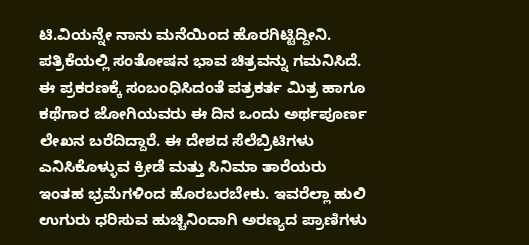ಟಿ.ವಿಯನ್ನೇ ನಾನು ಮನೆಯಿಂದ ಹೊರಗಿಟ್ಟಿದ್ದೀನಿ. ಪತ್ರಿಕೆಯಲ್ಲಿ ಸಂತೋಷನ ಭಾವ ಚಿತ್ರವನ್ನು ಗಮನಿಸಿದೆ.
ಈ ಪ್ರಕರಣಕ್ಕೆ ಸಂಬಂಧಿಸಿದಂತೆ ಪತ್ರಕರ್ತ ಮಿತ್ರ ಹಾಗೂ ಕಥೆಗಾರ ಜೋಗಿಯವರು ಈ ದಿನ ಒಂದು ಅರ್ಥಪೂರ್ಣ ಲೇಖನ ಬರೆದಿದ್ದಾರೆ. ಈ ದೇಶದ ಸೆಲೆಬ್ರಿಟಿಗಳು ಎನಿಸಿಕೊಳ್ಳುವ ಕ್ರೀಡೆ ಮತ್ತು ಸಿನಿಮಾ ತಾರೆಯರು ಇಂತಹ ಭ್ರಮೆಗಳಿಂದ ಹೊರಬರಬೇಕು. ಇವರೆಲ್ಲಾ ಹುಲಿ ಉಗುರು ಧರಿಸುವ ಹುಚ್ಚಿನಿಂದಾಗಿ ಅರಣ್ಯದ ಪ್ರಾಣಿಗಳು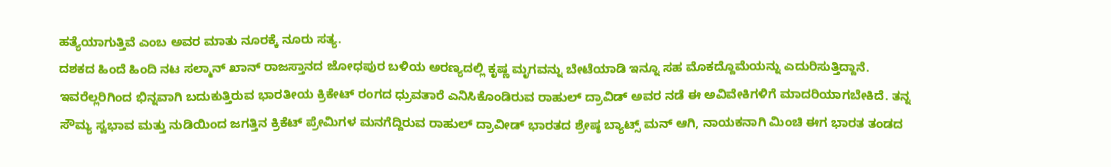ಹತ್ಯೆಯಾಗುತ್ತಿವೆ ಎಂಬ ಅವರ ಮಾತು ನೂರಕ್ಕೆ ನೂರು ಸತ್ಯ.
ದಶಕದ ಹಿಂದೆ ಹಿಂದಿ ನಟ ಸಲ್ಮಾನ್ ಖಾನ್ ರಾಜಸ್ತಾನದ ಜೋಧಪುರ ಬಳಿಯ ಅರಣ್ಯದಲ್ಲಿ ಕೃಷ್ಣ ಮೃಗವನ್ನು ಬೇಟೆಯಾಡಿ ಇನ್ನೂ ಸಹ ಮೊಕದ್ದೊಮೆಯನ್ನು ಎದುರಿಸುತ್ತಿದ್ದಾನೆ.
ಇವರೆಲ್ಲರಿಗಿಂದ ಭಿನ್ನವಾಗಿ ಬದುಕುತ್ತಿರುವ ಭಾರತೀಯ ಕ್ರಿಕೇಟ್ ರಂಗದ ಧ್ರುವತಾರೆ ಎನಿಸಿಕೊಂಡಿರುವ ರಾಹುಲ್ ದ್ರಾವಿಡ್ ಅವರ ನಡೆ ಈ ಅವಿವೇಕಿಗಳಿಗೆ ಮಾದರಿಯಾಗಬೇಕಿದೆ. ತನ್ನ ಸೌಮ್ಯ ಸ್ವಭಾವ ಮತ್ತು ನುಡಿಯಿಂದ ಜಗತ್ತಿನ ಕ್ರಿಕೆಟ್ ಪ್ರೇಮಿಗಳ ಮನಗೆದ್ದಿರುವ ರಾಹುಲ್ ದ್ರಾವೀಡ್ ಭಾರತದ ಶ್ರೇಷ್ಠ ಬ್ಯಾಟ್ಸ್ ಮನ್ ಆಗಿ, ನಾಯಕನಾಗಿ ಮಿಂಚಿ ಈಗ ಭಾರತ ತಂಡದ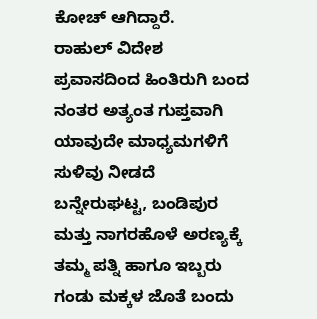ಕೋಚ್ ಆಗಿದ್ದಾರೆ.
ರಾಹುಲ್ ವಿದೇಶ ಪ್ರವಾಸದಿಂದ ಹಿಂತಿರುಗಿ ಬಂದ ನಂತರ ಅತ್ಯಂತ ಗುಪ್ತವಾಗಿ ಯಾವುದೇ ಮಾಧ್ಯಮಗಳಿಗೆ ಸುಳಿವು ನೀಡದೆ ಬನ್ನೇರುಘಟ್ಟ, ಬಂಡಿಪುರ ಮತ್ತು ನಾಗರಹೊಳೆ ಅರಣ್ಯಕ್ಕೆ ತಮ್ಮ ಪತ್ನಿ ಹಾಗೂ ಇಬ್ಬರು ಗಂಡು ಮಕ್ಕಳ ಜೊತೆ ಬಂದು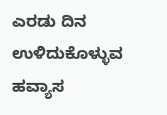ಎರಡು ದಿನ ಉಳಿದುಕೊಳ್ಳುವ ಹವ್ಯಾಸ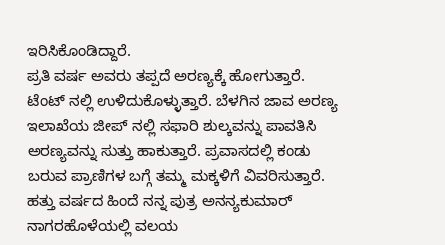ಇರಿಸಿಕೊಂಡಿದ್ದಾರೆ.
ಪ್ರತಿ ವರ್ಷ ಅವರು ತಪ್ಪದೆ ಅರಣ್ಯಕ್ಕೆ ಹೋಗುತ್ತಾರೆ. ಟೆಂಟ್ ನಲ್ಲಿ ಉಳಿದುಕೊಳ್ಳುತ್ತಾರೆ. ಬೆಳಗಿನ ಜಾವ ಅರಣ್ಯ ಇಲಾಖೆಯ ಜೀಪ್ ನಲ್ಲಿ ಸಫಾರಿ ಶುಲ್ಕವನ್ನು ಪಾವತಿಸಿ ಅರಣ್ಯವನ್ನು ಸುತ್ತು ಹಾಕುತ್ತಾರೆ. ಪ್ರವಾಸದಲ್ಲಿ ಕಂಡು ಬರುವ ಪ್ರಾಣಿಗಳ ಬಗ್ಗೆ ತಮ್ಮ ಮಕ್ಕಳಿಗೆ ವಿವರಿಸುತ್ತಾರೆ. ಹತ್ತು ವರ್ಷದ ಹಿಂದೆ ನನ್ನ ಪುತ್ರ ಅನನ್ಯಕುಮಾರ್ ನಾಗರಹೊಳೆಯಲ್ಲಿ ವಲಯ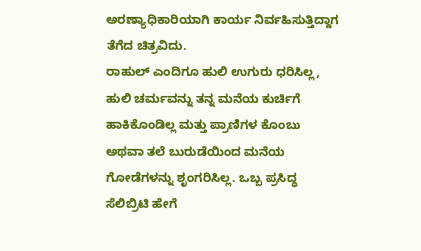ಅರಣ್ಯಾಧಿಕಾರಿಯಾಗಿ ಕಾರ್ಯ ನಿರ್ವಹಿಸುತ್ತಿದ್ದಾಗ ತೆಗೆದ ಚಿತ್ರವಿದು.
ರಾಹುಲ್ ಎಂದಿಗೂ ಹುಲಿ ಉಗುರು ಧರಿಸಿಲ್ಲ, ಹುಲಿ ಚರ್ಮವನ್ನು ತನ್ನ ಮನೆಯ ಕುರ್ಚಿಗೆ ಹಾಕಿಕೊಂಡಿಲ್ಲ ಮತ್ತು ಪ್ರಾಣಿಗಳ ಕೊಂಬು ಅಥವಾ ತಲೆ ಬುರುಡೆಯಿಂದ ಮನೆಯ ಗೋಡೆಗಳನ್ನು ಶೃಂಗರಿಸಿಲ್ಲ. ಒಬ್ಬ ಪ್ರಸಿದ್ಧ ಸೆಲಿಬ್ರಿಟಿ ಹೇಗೆ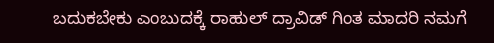ಬದುಕಬೇಕು ಎಂಬುದಕ್ಕೆ ರಾಹುಲ್ ದ್ರಾವಿಡ್ ಗಿಂತ ಮಾದರಿ ನಮಗೆ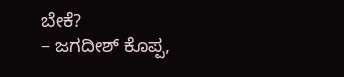ಬೇಕೆ?
– ಜಗದೀಶ್ ಕೊಪ್ಪ,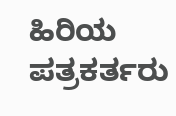ಹಿರಿಯ ಪತ್ರಕರ್ತರು